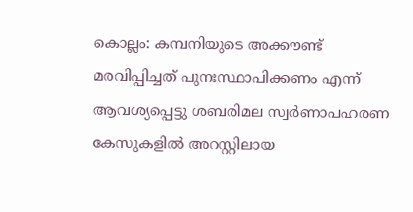കൊല്ലം: കമ്പനിയുടെ അക്കൗണ്ട് മരവിപ്പിച്ചത് പുനഃസ്ഥാപിക്കണം എന്ന് ആവശ്യപ്പെട്ടു ശബരിമല സ്വർണാപഹരണ കേസുകളിൽ അറസ്റ്റിലായ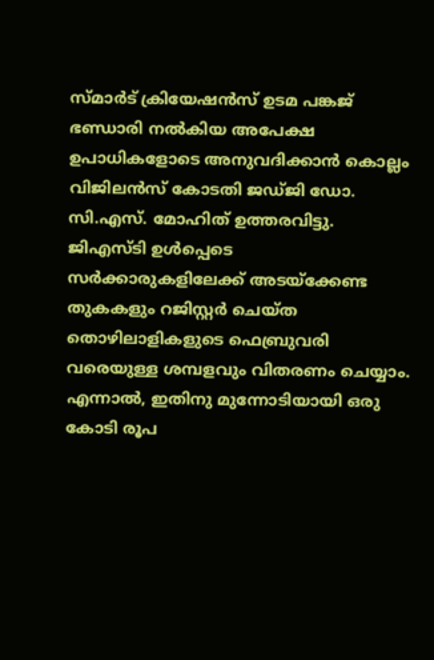സ്മാർട് ക്രിയേഷൻസ് ഉടമ പങ്കജ് ഭണ്ഡാരി നൽകിയ അപേക്ഷ ഉപാധികളോടെ അനുവദിക്കാൻ കൊല്ലം വിജിലൻസ് കോടതി ജഡ്ജി ഡോ. സി.എസ്. മോഹിത് ഉത്തരവിട്ടു.
ജിഎസ്ടി ഉൾപ്പെടെ സർക്കാരുകളിലേക്ക് അടയ്ക്കേണ്ട തുകകളും റജിസ്റ്റർ ചെയ്ത തൊഴിലാളികളുടെ ഫെബ്രുവരി വരെയുള്ള ശമ്പളവും വിതരണം ചെയ്യാം. എന്നാൽ, ഇതിനു മുന്നോടിയായി ഒരു കോടി രൂപ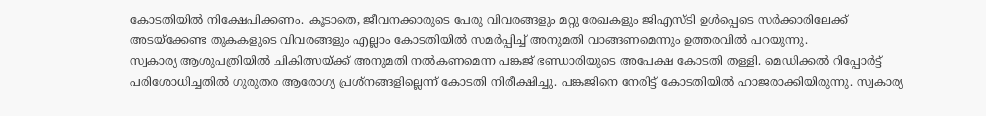കോടതിയിൽ നിക്ഷേപിക്കണം. കൂടാതെ, ജീവനക്കാരുടെ പേരു വിവരങ്ങളും മറ്റു രേഖകളും ജിഎസ്ടി ഉൾപ്പെടെ സർക്കാരിലേക്ക് അടയ്ക്കേണ്ട തുകകളുടെ വിവരങ്ങളും എല്ലാം കോടതിയിൽ സമർപ്പിച്ച് അനുമതി വാങ്ങണമെന്നും ഉത്തരവിൽ പറയുന്നു.
സ്വകാര്യ ആശുപത്രിയിൽ ചികിത്സയ്ക്ക് അനുമതി നൽകണമെന്ന പങ്കജ് ഭണ്ഡാരിയുടെ അപേക്ഷ കോടതി തള്ളി. മെഡിക്കൽ റിപ്പോർട്ട് പരിശോധിച്ചതിൽ ഗുരുതര ആരോഗ്യ പ്രശ്നങ്ങളില്ലെന്ന് കോടതി നിരീക്ഷിച്ചു. പങ്കജിനെ നേരിട്ട് കോടതിയിൽ ഹാജരാക്കിയിരുന്നു. സ്വകാര്യ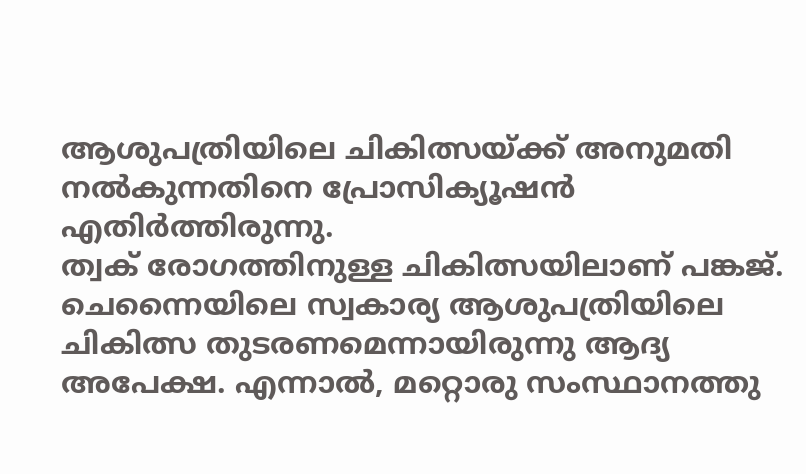ആശുപത്രിയിലെ ചികിത്സയ്ക്ക് അനുമതി നൽകുന്നതിനെ പ്രോസിക്യൂഷൻ എതിർത്തിരുന്നു.
ത്വക് രോഗത്തിനുള്ള ചികിത്സയിലാണ് പങ്കജ്. ചെന്നൈയിലെ സ്വകാര്യ ആശുപത്രിയിലെ ചികിത്സ തുടരണമെന്നായിരുന്നു ആദ്യ അപേക്ഷ. എന്നാൽ, മറ്റൊരു സംസ്ഥാനത്തു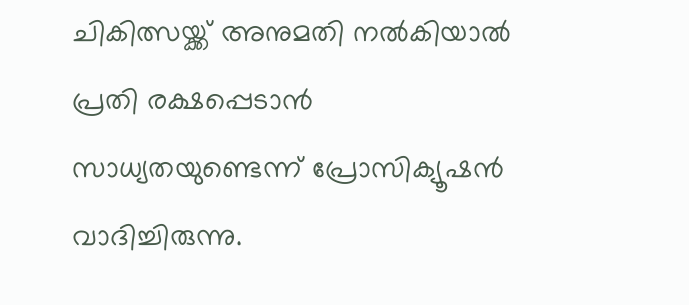ചികിത്സയ്ക്ക് അനുമതി നൽകിയാൽ പ്രതി രക്ഷപ്പെടാൻ സാധ്യതയുണ്ടെന്ന് പ്രോസിക്യൂഷൻ വാദിച്ചിരുന്നു.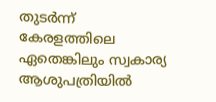തുടർന്ന് കേരളത്തിലെ ഏതെങ്കിലും സ്വകാര്യ ആശുപത്രിയിൽ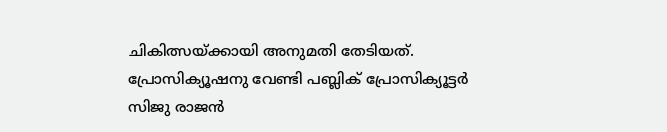ചികിത്സയ്ക്കായി അനുമതി തേടിയത്. പ്രോസിക്യൂഷനു വേണ്ടി പബ്ലിക് പ്രോസിക്യൂട്ടർ സിജു രാജൻ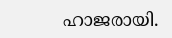ഹാജരായി.